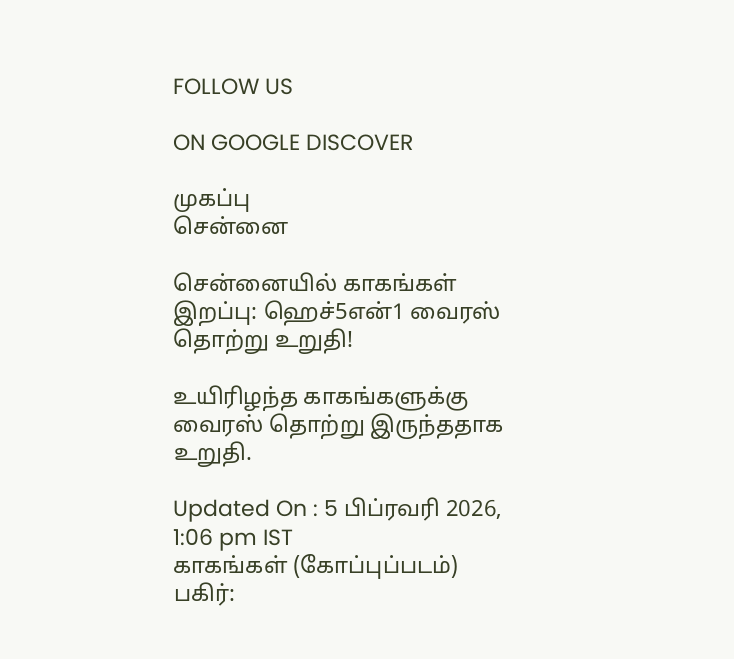FOLLOW US

ON GOOGLE DISCOVER

முகப்பு
சென்னை

சென்னையில் காகங்கள் இறப்பு: ஹெச்5என்1 வைரஸ் தொற்று உறுதி!

உயிரிழந்த காகங்களுக்கு வைரஸ் தொற்று இருந்ததாக உறுதி.

Updated On : 5 பிப்ரவரி 2026, 1:06 pm IST
காகங்கள் (கோப்புப்படம்)
பகிர்: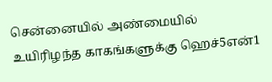சென்னையில் அண்மையில் உயிரிழந்த காகங்களுக்கு ஹெச்5என்1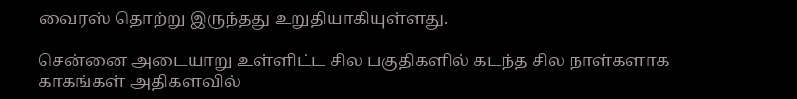வைரஸ் தொற்று இருந்தது உறுதியாகியுள்ளது.

சென்னை அடையாறு உள்ளிட்ட சில பகுதிகளில் கடந்த சில நாள்களாக காகங்கள் அதிகளவில்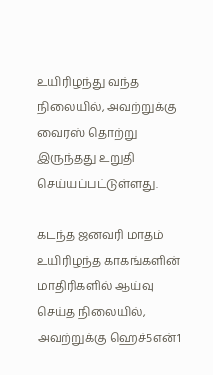உயிரிழந்து வந்த நிலையில், அவற்றுக்கு வைரஸ் தொற்று இருந்தது உறுதி செய்யப்பட்டுள்ளது.

கடந்த ஜனவரி மாதம் உயிரிழந்த காகங்களின் மாதிரிகளில் ஆய்வு செய்த நிலையில், அவற்றுக்கு ஹெச்5என்1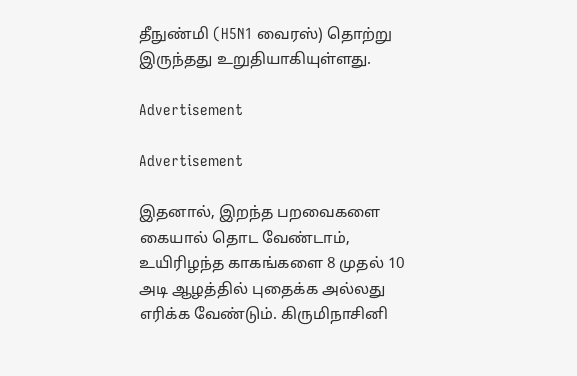தீநுண்மி (H5N1 வைரஸ்) தொற்று இருந்தது உறுதியாகியுள்ளது.

Advertisement

Advertisement

இதனால், இறந்த பறவைகளை கையால் தொட வேண்டாம், உயிரிழந்த காகங்களை 8 முதல் 10 அடி ஆழத்தில் புதைக்க அல்லது எரிக்க வேண்டும். கிருமிநாசினி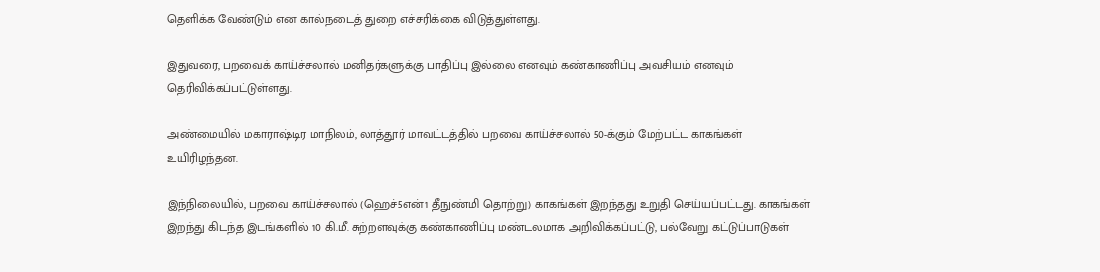தெளிக்க வேண்டும் என கால்நடைத் துறை எச்சரிக்கை விடுத்துள்ளது.

இதுவரை, பறவைக் காய்ச்சலால் மனிதர்களுக்கு பாதிப்பு இல்லை எனவும் கண்காணிப்பு அவசியம் எனவும் தெரிவிக்கப்பட்டுள்ளது.

அண்மையில் மகாராஷ்டிர மாநிலம், லாத்தூர் மாவட்டத்தில் பறவை காய்ச்சலால் 50-க்கும் மேற்பட்ட காகங்கள் உயிரிழந்தன.

இந்நிலையில், பறவை காய்ச்சலால் (ஹெச்5என்1 தீநுண்மி தொற்று) காகங்கள் இறந்தது உறுதி செய்யப்பட்டது. காகங்கள் இறந்து கிடந்த இடங்களில் 10 கி.மீ. சுற்றளவுக்கு கண்காணிப்பு மண்டலமாக அறிவிக்கப்பட்டு, பல்வேறு கட்டுப்பாடுகள்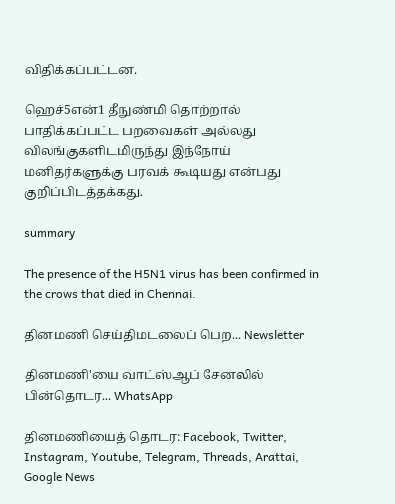விதிக்கப்பட்டன.

ஹெச்5என்1 தீநுண்மி தொற்றால் பாதிக்கப்பட்ட பறவைகள் அல்லது விலங்குகளிடமிருந்து இந்நோய் மனிதர்களுக்கு பரவக் கூடியது என்பது குறிப்பிடத்தக்கது.

summary

The presence of the H5N1 virus has been confirmed in the crows that died in Chennai.

தினமணி செய்திமடலைப் பெற... Newsletter

தினமணி'யை வாட்ஸ்ஆப் சேனலில் பின்தொடர... WhatsApp

தினமணியைத் தொடர: Facebook, Twitter, Instagram, Youtube, Telegram, Threads, Arattai, Google News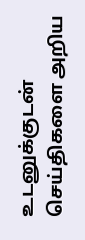உடனுக்குடன் செய்திகளை அறிய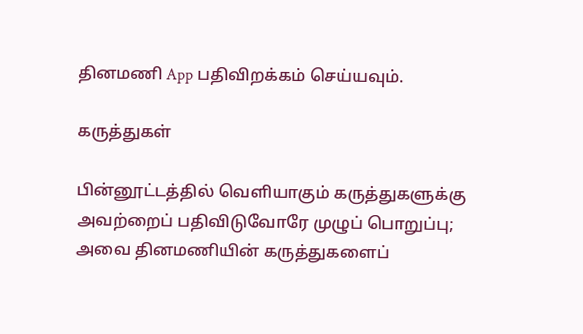தினமணி App பதிவிறக்கம் செய்யவும்.

கருத்துகள்

பின்னூட்டத்தில் வெளியாகும் கருத்துகளுக்கு அவற்றைப் பதிவிடுவோரே முழுப் பொறுப்பு; அவை தினமணியின் கருத்துகளைப்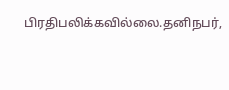பிரதிபலிக்கவில்லை.தனிநபர்,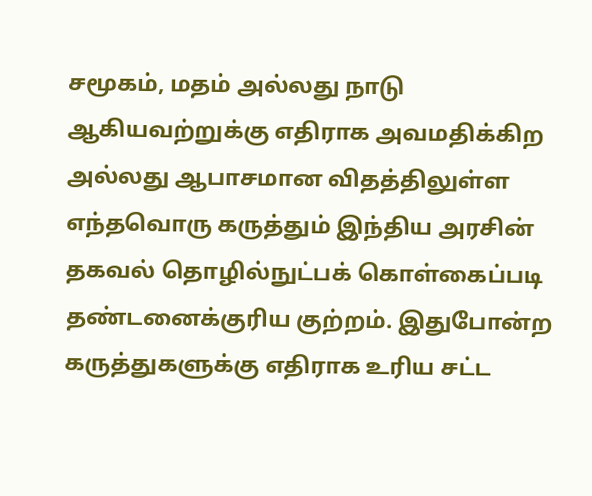சமூகம், மதம் அல்லது நாடு ஆகியவற்றுக்கு எதிராக அவமதிக்கிற அல்லது ஆபாசமான விதத்திலுள்ள எந்தவொரு கருத்தும் இந்திய அரசின் தகவல் தொழில்நுட்பக் கொள்கைப்படி தண்டனைக்குரிய குற்றம். இதுபோன்ற கருத்துகளுக்கு எதிராக உரிய சட்ட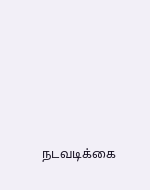நடவடிக்கை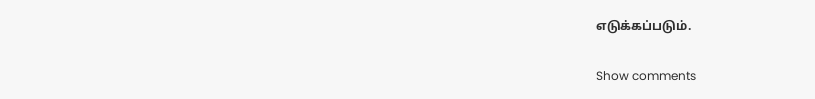எடுக்கப்படும்.

Show comments